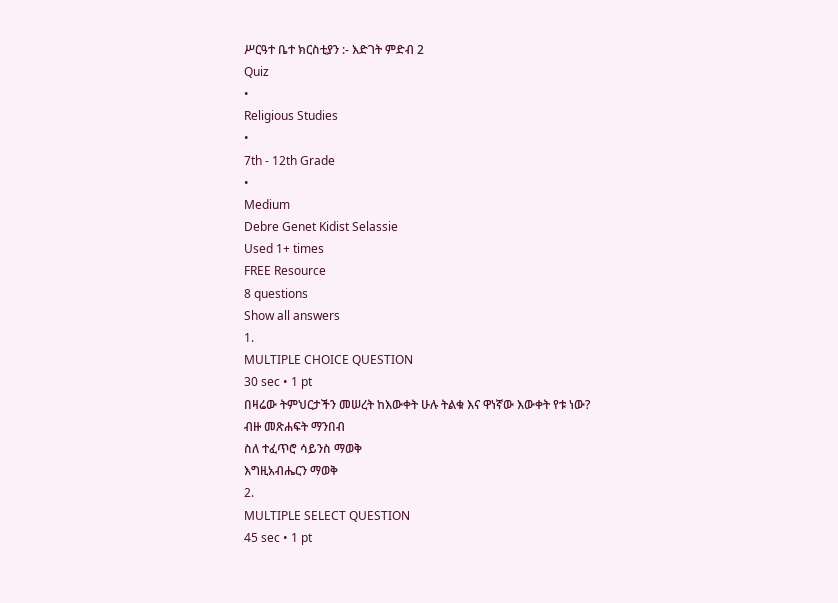ሥርዓተ ቤተ ክርስቲያን :- እድገት ምድብ 2
Quiz
•
Religious Studies
•
7th - 12th Grade
•
Medium
Debre Genet Kidist Selassie
Used 1+ times
FREE Resource
8 questions
Show all answers
1.
MULTIPLE CHOICE QUESTION
30 sec • 1 pt
በዛሬው ትምህርታችን መሠረት ከእውቀት ሁሉ ትልቁ እና ዋነኛው እውቀት የቱ ነው?
ብዙ መጽሐፍት ማንበብ
ስለ ተፈጥሮ ሳይንስ ማወቅ
እግዚአብሔርን ማወቅ
2.
MULTIPLE SELECT QUESTION
45 sec • 1 pt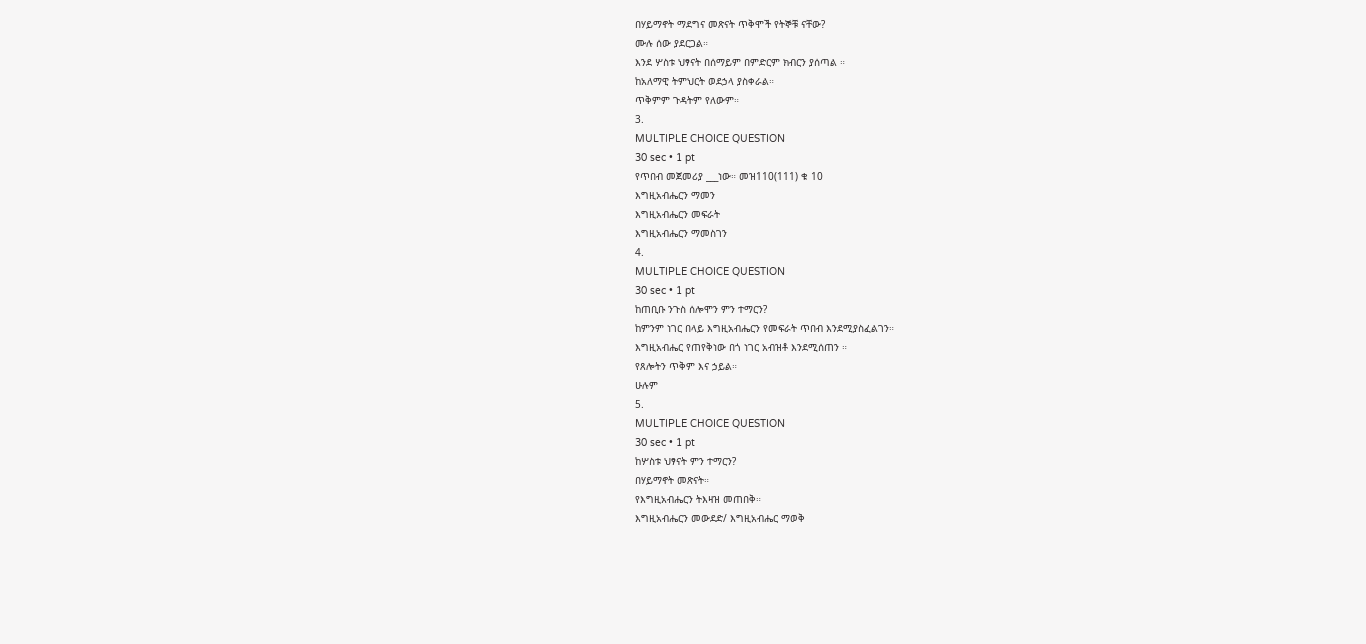በሃይማኖት ማደግና መጽናት ጥቅሞች የትኞቹ ናቸው?
ሙሉ ሰው ያደርጋል።
እንደ ሦስቱ ህፃናት በሰማይም በምድርም ክብርን ያሰጣል ።
ከአለማዊ ትምህርት ወደኃላ ያስቀራል።
ጥቅምም ጉዳትም የለውም።
3.
MULTIPLE CHOICE QUESTION
30 sec • 1 pt
የጥበብ መጀመሪያ ___ነው። መዝ110(111) ቁ 10
እግዚአብሔርን ማመን
እግዚአብሔርን መፍራት
እግዚአብሔርን ማመስገን
4.
MULTIPLE CHOICE QUESTION
30 sec • 1 pt
ከጠቢቡ ንጉስ ሰሎሞን ምን ተማርን?
ከምንም ነገር በላይ እግዚአብሔርን የመፍራት ጥበብ እንደሚያስፈልገን።
እግዚአብሔር የጠየቅነው በጎ ነገር አብዝቶ እንደሚሰጠን ።
የጸሎትን ጥቅም እና ኃይል።
ሁሉም
5.
MULTIPLE CHOICE QUESTION
30 sec • 1 pt
ከሦስቱ ህፃናት ምን ተማርን?
በሃይማኖት መጽናት።
የእግዚአብሔርን ትእዛዝ መጠበቅ።
እግዚአብሔርን መውደድ/ እግዚአብሔር ማወቅ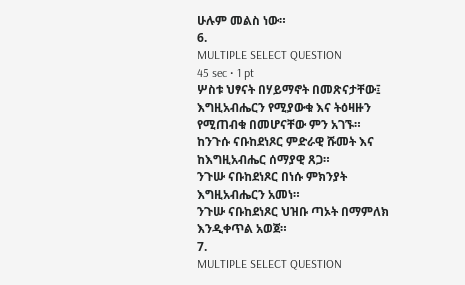ሁሉም መልስ ነው።
6.
MULTIPLE SELECT QUESTION
45 sec • 1 pt
ሦስቱ ህፃናት በሃይማኖት በመጽናታቸው፤ እግዚአብሔርን የሚያውቁ እና ትዕዛዙን የሚጠብቁ በመሆናቸው ምን አገኙ።
ከንጉሱ ናቡከደነጾር ምድራዊ ሹመት እና ከእግዚአብሔር ሰማያዊ ጸጋ።
ንጉሡ ናቡከደነጾር በነሱ ምክንያት እግዚአብሔርን አመነ።
ንጉሡ ናቡከደነጾር ህዝቡ ጣኦት በማምለክ እንዲቀጥል አወጀ።
7.
MULTIPLE SELECT QUESTION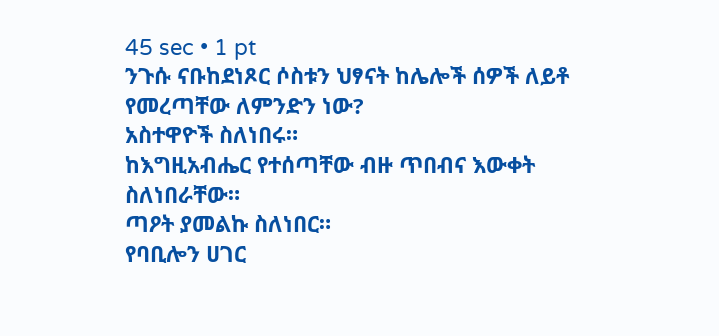45 sec • 1 pt
ንጉሱ ናቡከደነጾር ሶስቱን ህፃናት ከሌሎች ሰዎች ለይቶ የመረጣቸው ለምንድን ነው?
አስተዋዮች ስለነበሩ።
ከእግዚአብሔር የተሰጣቸው ብዙ ጥበብና እውቀት ስለነበራቸው።
ጣዖት ያመልኩ ስለነበር።
የባቢሎን ሀገር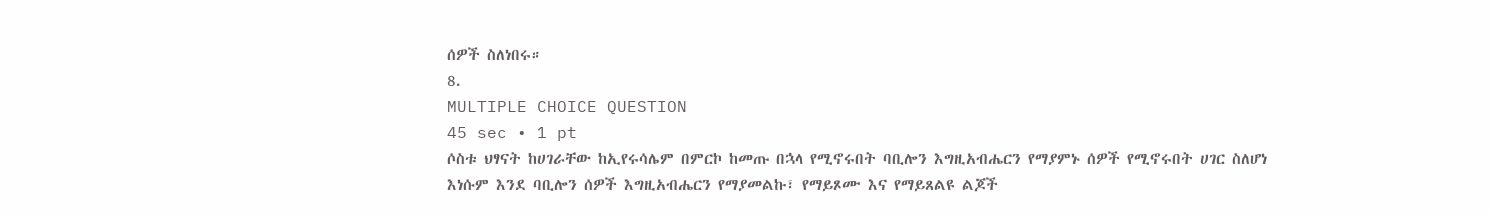ሰዎች ስለነበሩ።
8.
MULTIPLE CHOICE QUESTION
45 sec • 1 pt
ሶስቱ ህፃናት ከሀገራቸው ከኢየሩሳሌም በምርኮ ከመጡ በኋላ የሚኖሩበት ባቢሎን እግዚአብሔርን የማያምኑ ሰዎች የሚኖሩበት ሀገር ስለሆነ እነሱም እንደ ባቢሎን ሰዎች እግዚአብሔርን የማያመልኩ፣ የማይጾሙ እና የማይጸልዩ ልጆች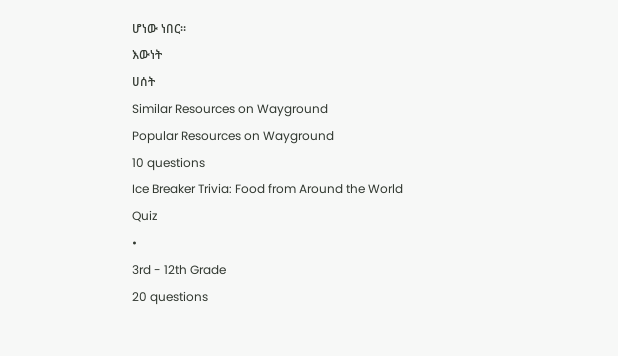ሆነው ነበር።
እውነት
ሀሰት
Similar Resources on Wayground
Popular Resources on Wayground
10 questions
Ice Breaker Trivia: Food from Around the World
Quiz
•
3rd - 12th Grade
20 questions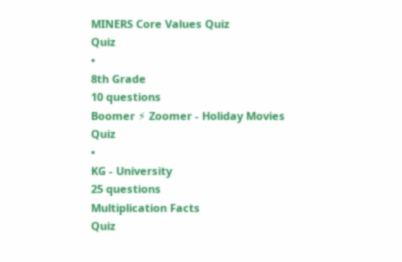MINERS Core Values Quiz
Quiz
•
8th Grade
10 questions
Boomer ⚡ Zoomer - Holiday Movies
Quiz
•
KG - University
25 questions
Multiplication Facts
Quiz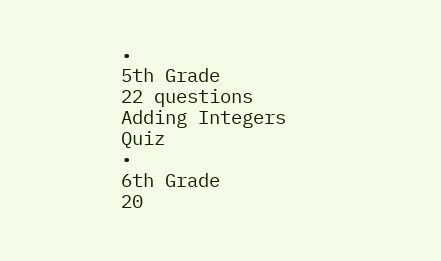•
5th Grade
22 questions
Adding Integers
Quiz
•
6th Grade
20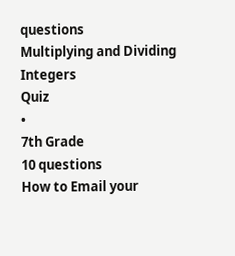questions
Multiplying and Dividing Integers
Quiz
•
7th Grade
10 questions
How to Email your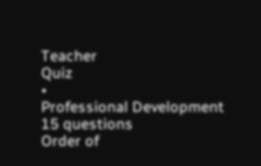Teacher
Quiz
•
Professional Development
15 questions
Order of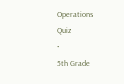Operations
Quiz
•
5th Grade